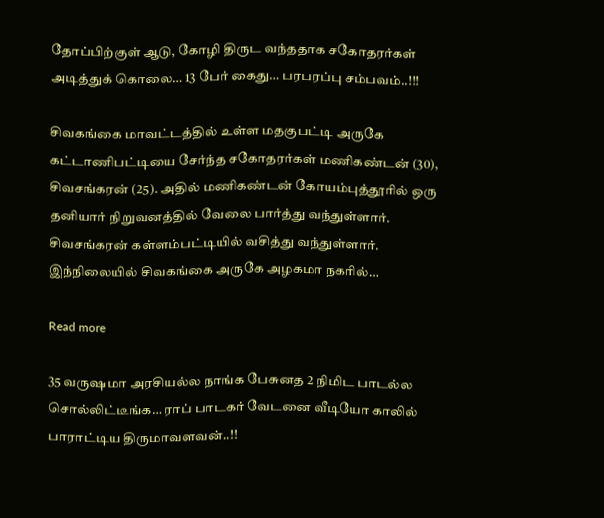தோப்பிற்குள் ஆடு, கோழி திருட வந்ததாக சகோதரர்கள் அடித்துக் கொலை… 13 பேர் கைது… பரபரப்பு சம்பவம்..!!!

சிவகங்கை மாவட்டத்தில் உள்ள மதகுபட்டி அருகே கட்டாணிபட்டியை சேர்ந்த சகோதரர்கள் மணிகண்டன் (30), சிவசங்கரன் (25). அதில் மணிகண்டன் கோயம்புத்தூரில் ஒரு தனியார் நிறுவனத்தில் வேலை பார்த்து வந்துள்ளார். சிவசங்கரன் கள்ளம்பட்டியில் வசித்து வந்துள்ளார். இந்நிலையில் சிவகங்கை அருகே அழகமா நகரில்…

Read more

35 வருஷமா அரசியல்ல நாங்க பேசுனத 2 நிமிட பாடல்ல சொல்லிட்டீங்க… ராப் பாடகர் வேடனை வீடியோ காலில் பாராட்டிய திருமாவளவன்..!!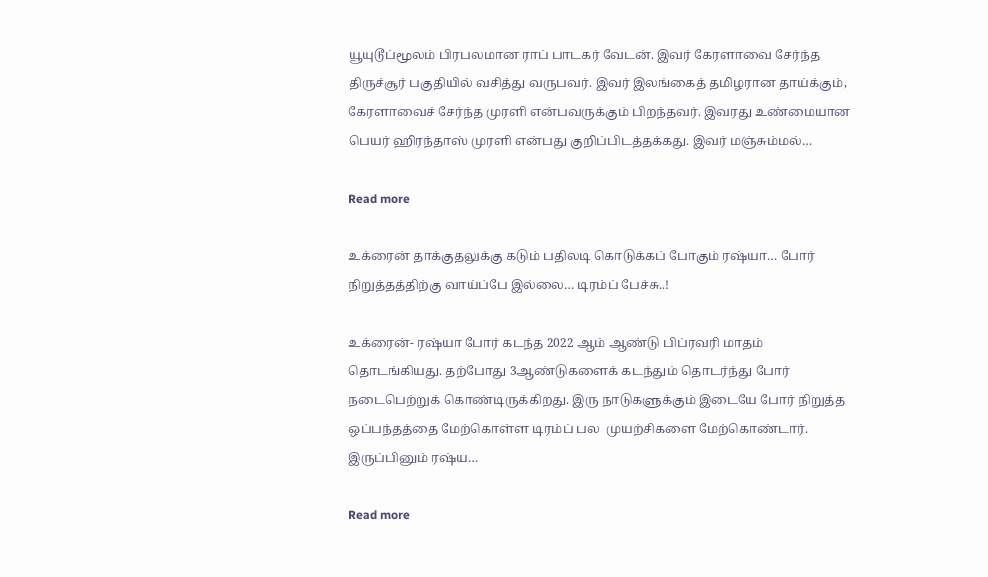யூயுடூப்மூலம் பிரபலமான ராப் பாடகர் வேடன். இவர் கேரளாவை சேர்ந்த திருச்சூர் பகுதியில் வசித்து வருபவர். இவர் இலங்கைத் தமிழரான தாய்க்கும், கேரளாவைச் சேர்ந்த முரளி என்பவருக்கும் பிறந்தவர். இவரது உண்மையான பெயர் ஹிரந்தாஸ் முரளி என்பது குறிப்பிடத்தக்கது. இவர் மஞ்சும்மல்…

Read more

உக்ரைன் தாக்குதலுக்கு கடும் பதிலடி கொடுக்கப் போகும் ரஷ்யா… போர் நிறுத்தத்திற்கு வாய்ப்பே இல்லை… டிரம்ப் பேச்சு..!

உக்ரைன்- ரஷ்யா போர் கடந்த 2022 ஆம் ஆண்டு பிப்ரவரி மாதம் தொடங்கியது. தற்போது 3ஆண்டுகளைக் கடந்தும் தொடர்ந்து போர்  நடைபெற்றுக் கொண்டிருக்கிறது. இரு நாடுகளுக்கும் இடையே போர் நிறுத்த ஒப்பந்தத்தை மேற்கொள்ள டிரம்ப் பல  முயற்சிகளை மேற்கொண்டார். இருப்பினும் ரஷ்ய…

Read more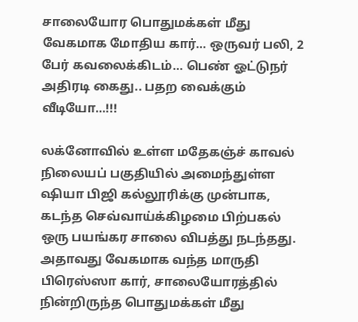சாலையோர பொதுமக்கள் மீது வேகமாக மோதிய கார்… ஒருவர் பலி, 2 பேர் கவலைக்கிடம்… பெண் ஓட்டுநர் அதிரடி கைது.. பதற வைக்கும் வீடியோ…!!!

லக்னோவில் உள்ள மதேகஞ்ச் காவல் நிலையப் பகுதியில் அமைந்துள்ள ஷியா பிஜி கல்லூரிக்கு முன்பாக, கடந்த செவ்வாய்க்கிழமை பிற்பகல் ஒரு பயங்கர சாலை விபத்து நடந்தது. அதாவது வேகமாக வந்த மாருதி பிரெஸ்ஸா கார், சாலையோரத்தில் நின்றிருந்த பொதுமக்கள் மீது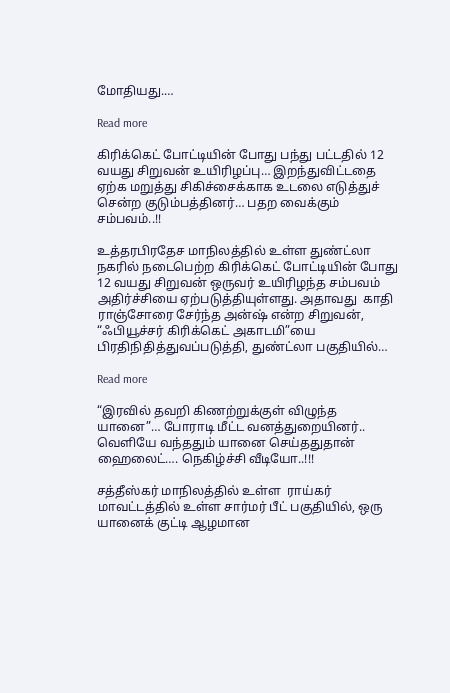மோதியது.…

Read more

கிரிக்கெட் போட்டியின் போது பந்து பட்டதில் 12 வயது சிறுவன் உயிரிழப்பு… இறந்துவிட்டதை ஏற்க மறுத்து சிகிச்சைக்காக உடலை எடுத்துச் சென்ற குடும்பத்தினர்… பதற வைக்கும் சம்பவம்..!!

உத்தரபிரதேச மாநிலத்தில் உள்ள துண்ட்லா நகரில் நடைபெற்ற கிரிக்கெட் போட்டியின் போது 12 வயது சிறுவன் ஒருவர் உயிரிழந்த சம்பவம் அதிர்ச்சியை ஏற்படுத்தியுள்ளது. அதாவது  காதி ராஞ்சோரை சேர்ந்த அன்ஷ் என்ற சிறுவன், “ஃபியூச்சர் கிரிக்கெட் அகாடமி”யை பிரதிநிதித்துவப்படுத்தி, துண்ட்லா பகுதியில்…

Read more

“இரவில் தவறி கிணற்றுக்குள் விழுந்த யானை”… போராடி மீட்ட வனத்துறையினர்.. வெளியே வந்ததும் யானை செய்ததுதான் ஹைலைட்…. நெகிழ்ச்சி வீடியோ..!!!

சத்தீஸ்கர் மாநிலத்தில் உள்ள  ராய்கர் மாவட்டத்தில் உள்ள சார்மர் பீட் பகுதியில், ஒரு யானைக் குட்டி ஆழமான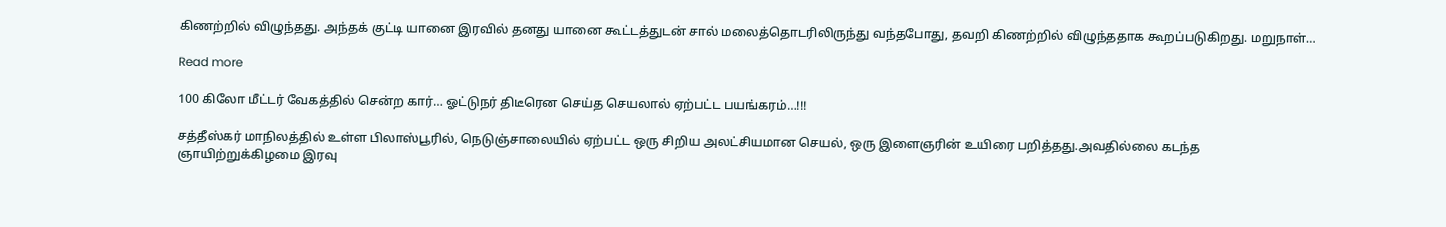கிணற்றில் விழுந்தது. அந்தக் குட்டி யானை இரவில் தனது யானை கூட்டத்துடன் சால் மலைத்தொடரிலிருந்து வந்தபோது, தவறி கிணற்றில் விழுந்ததாக கூறப்படுகிறது. மறுநாள்…

Read more

100 கிலோ மீட்டர் வேகத்தில் சென்ற கார்… ஓட்டுநர் திடீரென செய்த செயலால் ஏற்பட்ட பயங்கரம்…!!!

சத்தீஸ்கர் மாநிலத்தில் உள்ள பிலாஸ்பூரில், நெடுஞ்சாலையில் ஏற்பட்ட ஒரு சிறிய அலட்சியமான செயல், ஒரு இளைஞரின் உயிரை பறித்தது.அவதில்லை கடந்த  ஞாயிற்றுக்கிழமை இரவு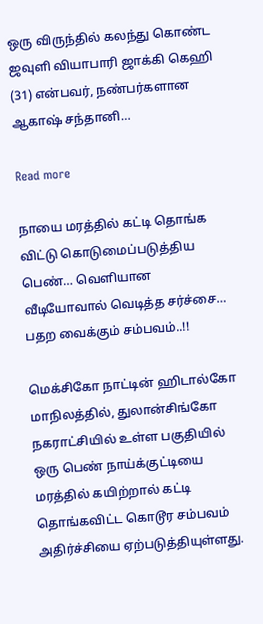ஒரு விருந்தில் கலந்து கொண்ட ஜவுளி வியாபாரி ஜாக்கி கெஹி (31) என்பவர், நண்பர்களான ஆகாஷ் சந்தானி…

Read more

நாயை மரத்தில் கட்டி தொங்க விட்டு கொடுமைப்படுத்திய பெண்… வெளியான வீடியோவால் வெடித்த சர்ச்சை… பதற வைக்கும் சம்பவம்..!!

மெக்சிகோ நாட்டின் ஹிடால்கோ மாநிலத்தில், துலான்சிங்கோ நகராட்சியில் உள்ள பகுதியில் ஒரு பெண் நாய்க்குட்டியை மரத்தில் கயிற்றால் கட்டி தொங்கவிட்ட கொடூர சம்பவம் அதிர்ச்சியை ஏற்படுத்தியுள்ளது.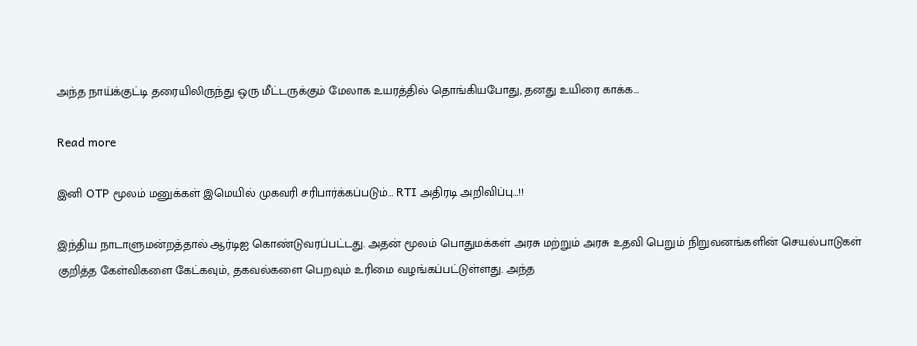அந்த நாய்க்குட்டி தரையிலிருந்து ஒரு மீட்டருக்கும் மேலாக உயரத்தில் தொங்கியபோது, தனது உயிரை காக்க…

Read more

இனி OTP மூலம் மனுக்கள் இமெயில் முகவரி சரிபார்க்கப்படும்… RTI அதிரடி அறிவிப்பு…!!

இந்திய நாடாளுமன்றத்தால் ஆர்டிஐ கொண்டுவரப்பட்டது. அதன் மூலம் பொதுமக்கள் அரசு மற்றும் அரசு உதவி பெறும் நிறுவனங்களின் செயல்பாடுகள் குறித்த கேள்விகளை கேட்கவும், தகவல்களை பெறவும் உரிமை வழங்கப்பட்டுள்ளது. அந்த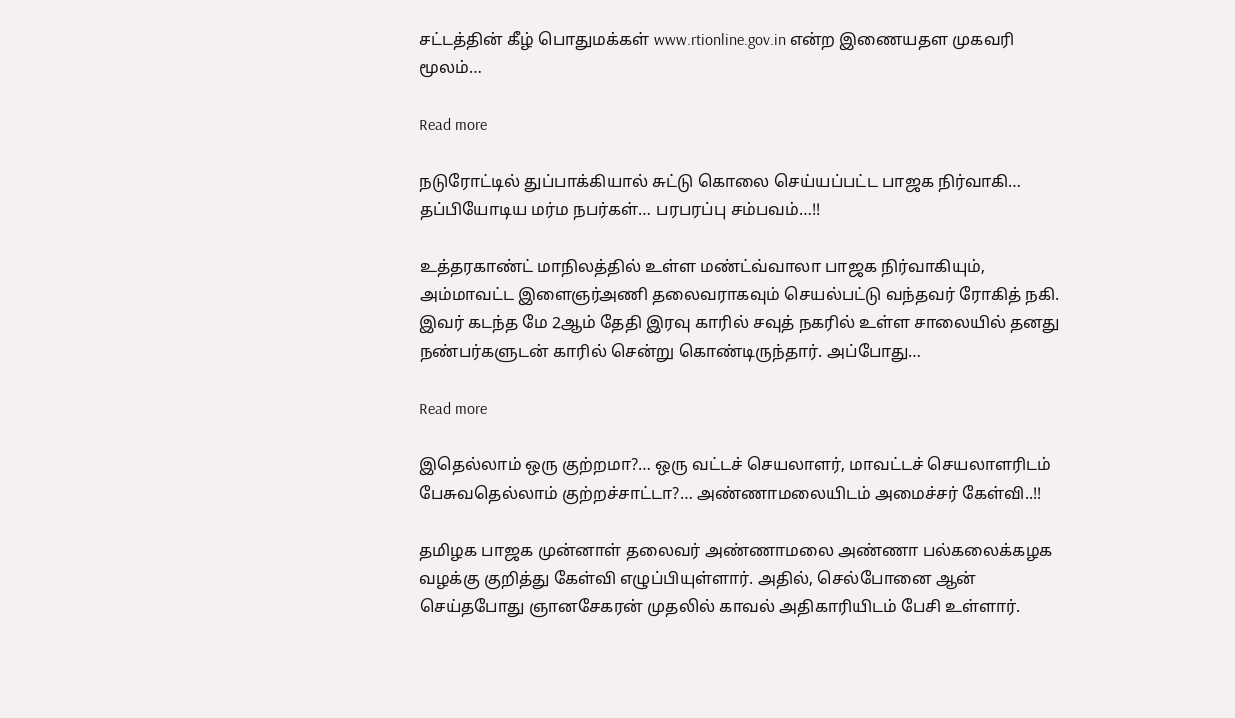சட்டத்தின் கீழ் பொதுமக்கள் www.rtionline.gov.in என்ற இணையதள முகவரி மூலம்…

Read more

நடுரோட்டில் துப்பாக்கியால் சுட்டு கொலை செய்யப்பட்ட பாஜக நிர்வாகி… தப்பியோடிய மர்ம நபர்கள்… பரபரப்பு சம்பவம்…!!

உத்தரகாண்ட் மாநிலத்தில் உள்ள மண்ட்வ்வாலா பாஜக நிர்வாகியும், அம்மாவட்ட இளைஞர்அணி தலைவராகவும் செயல்பட்டு வந்தவர் ரோகித் நகி. இவர் கடந்த மே 2ஆம் தேதி இரவு காரில் சவுத் நகரில் உள்ள சாலையில் தனது நண்பர்களுடன் காரில் சென்று கொண்டிருந்தார். அப்போது…

Read more

இதெல்லாம் ஒரு குற்றமா?… ஒரு வட்டச் செயலாளர், மாவட்டச் செயலாளரிடம் பேசுவதெல்லாம் குற்றச்சாட்டா?… அண்ணாமலையிடம் அமைச்சர் கேள்வி..!!

தமிழக பாஜக முன்னாள் தலைவர் அண்ணாமலை அண்ணா பல்கலைக்கழக வழக்கு குறித்து கேள்வி எழுப்பியுள்ளார். அதில், செல்போனை ஆன் செய்தபோது ஞானசேகரன் முதலில் காவல் அதிகாரியிடம் பேசி உள்ளார்.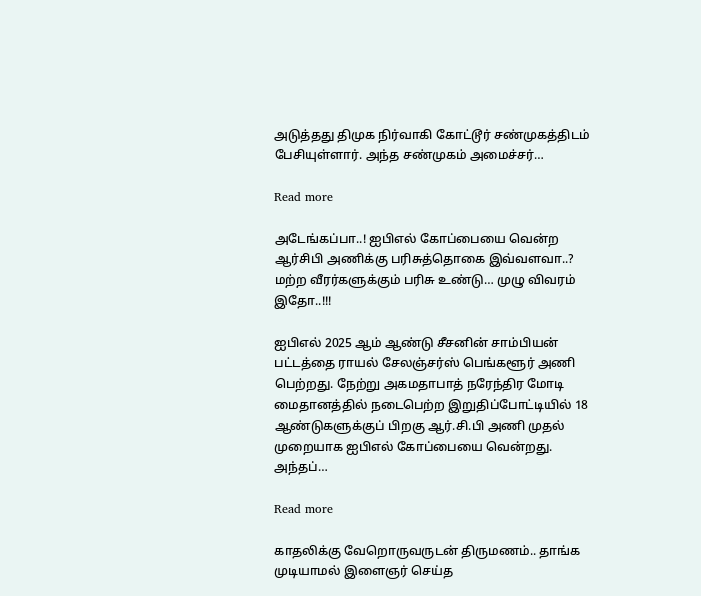அடுத்தது திமுக நிர்வாகி கோட்டூர் சண்முகத்திடம் பேசியுள்ளார். அந்த சண்முகம் அமைச்சர்…

Read more

அடேங்கப்பா..! ஐபிஎல் கோப்பையை வென்ற ஆர்சிபி அணிக்கு பரிசுத்தொகை இவ்வளவா..? மற்ற வீரர்களுக்கும் பரிசு உண்டு… முழு விவரம் இதோ..!!!

ஐபிஎல் 2025 ஆம் ஆண்டு சீசனின் சாம்பியன் பட்டத்தை ராயல் சேலஞ்சர்ஸ் பெங்களூர் அணி பெற்றது. நேற்று அகமதாபாத் நரேந்திர மோடி மைதானத்தில் நடைபெற்ற இறுதிப்போட்டியில் 18 ஆண்டுகளுக்குப் பிறகு ஆர்.சி.பி அணி முதல் முறையாக ஐபிஎல் கோப்பையை வென்றது. அந்தப்…

Read more

காதலிக்கு வேறொருவருடன் திருமணம்.. தாங்க முடியாமல் இளைஞர் செய்த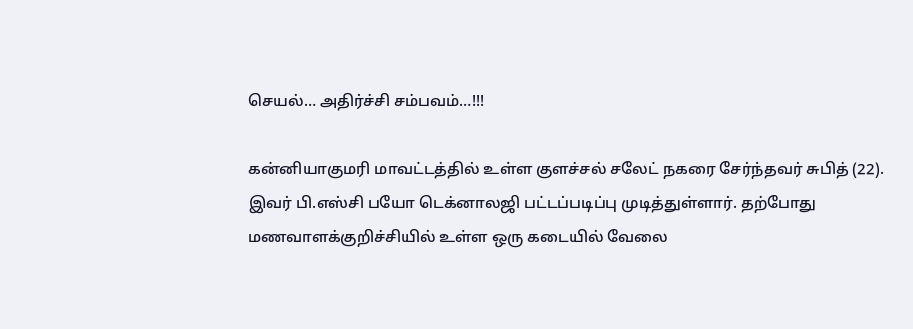செயல்… அதிர்ச்சி சம்பவம்…!!!

கன்னியாகுமரி மாவட்டத்தில் உள்ள குளச்சல் சலேட் நகரை சேர்ந்தவர் சுபித் (22). இவர் பி.எஸ்சி பயோ டெக்னாலஜி பட்டப்படிப்பு முடித்துள்ளார். தற்போது மணவாளக்குறிச்சியில் உள்ள ஒரு கடையில் வேலை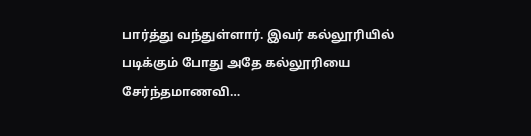பார்த்து வந்துள்ளார். இவர் கல்லூரியில் படிக்கும் போது அதே கல்லூரியை சேர்ந்தமாணவி…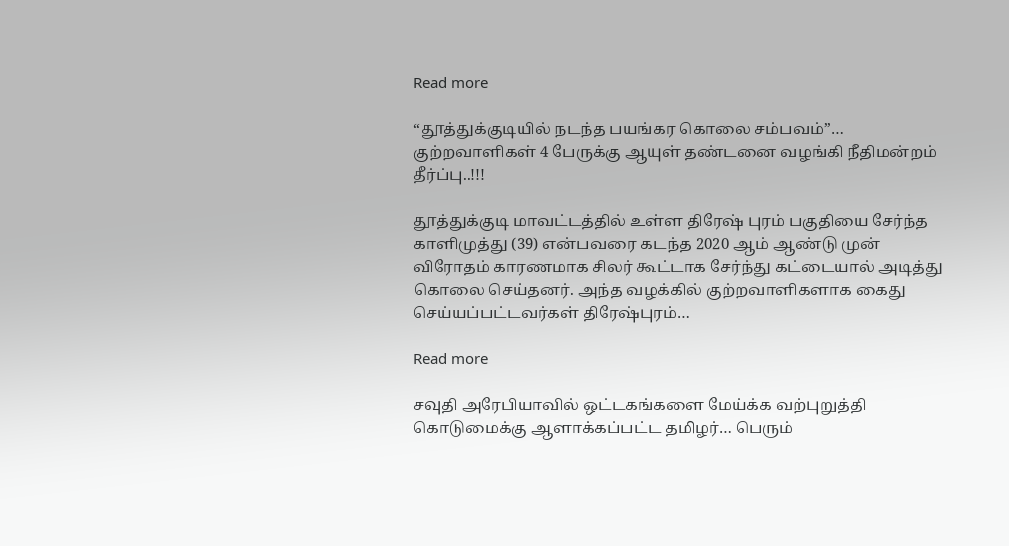Read more

“தூத்துக்குடியில் நடந்த பயங்கர கொலை சம்பவம்”… குற்றவாளிகள் 4 பேருக்கு ஆயுள் தண்டனை வழங்கி நீதிமன்றம் தீர்ப்பு..!!!

தூத்துக்குடி மாவட்டத்தில் உள்ள திரேஷ் புரம் பகுதியை சேர்ந்த காளிமுத்து (39) என்பவரை கடந்த 2020 ஆம் ஆண்டு முன் விரோதம் காரணமாக சிலர் கூட்டாக சேர்ந்து கட்டையால் அடித்து கொலை செய்தனர். அந்த வழக்கில் குற்றவாளிகளாக கைது செய்யப்பட்டவர்கள் திரேஷ்புரம்…

Read more

சவுதி அரேபியாவில் ஒட்டகங்களை மேய்க்க வற்புறுத்தி கொடுமைக்கு ஆளாக்கப்பட்ட தமிழர்… பெரும்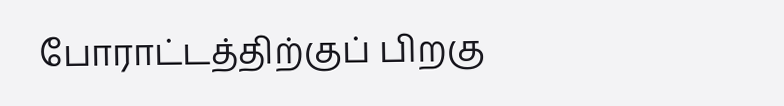போராட்டத்திற்குப் பிறகு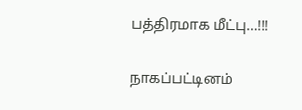பத்திரமாக மீட்பு…!!!

நாகப்பட்டினம்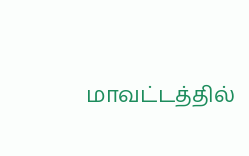மாவட்டத்தில்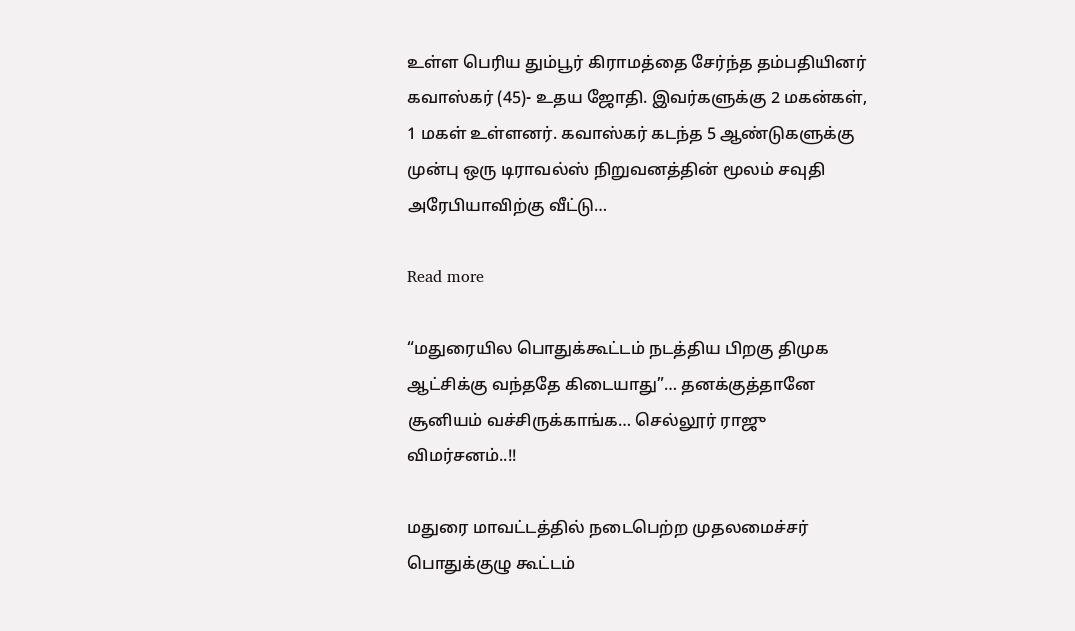உள்ள பெரிய தும்பூர் கிராமத்தை சேர்ந்த தம்பதியினர் கவாஸ்கர் (45)- உதய ஜோதி. இவர்களுக்கு 2 மகன்கள், 1 மகள் உள்ளனர். கவாஸ்கர் கடந்த 5 ஆண்டுகளுக்கு முன்பு ஒரு டிராவல்ஸ் நிறுவனத்தின் மூலம் சவுதி அரேபியாவிற்கு வீட்டு…

Read more

“மதுரையில பொதுக்கூட்டம் நடத்திய பிறகு திமுக ஆட்சிக்கு வந்ததே கிடையாது”… தனக்குத்தானே சூனியம் வச்சிருக்காங்க… செல்லூர் ராஜு விமர்சனம்..!!

மதுரை மாவட்டத்தில் நடைபெற்ற முதலமைச்சர் பொதுக்குழு கூட்டம்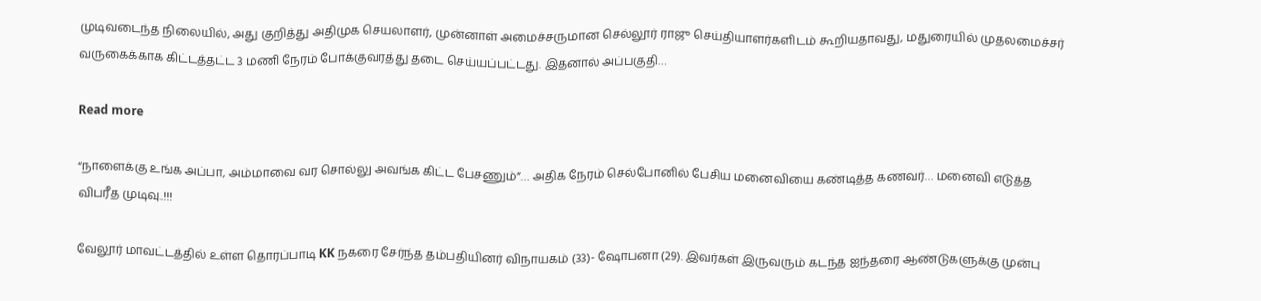முடிவடைந்த நிலையில், அது குறித்து அதிமுக செயலாளர், முன்னாள் அமைச்சருமான செல்லூர் ராஜு செய்தியாளர்களிடம் கூறியதாவது, மதுரையில் முதலமைச்சர் வருகைக்காக கிட்டத்தட்ட 3 மணி நேரம் போக்குவரத்து தடை செய்யப்பட்டது. இதனால் அப்பகுதி…

Read more

“நாளைக்கு உங்க அப்பா, அம்மாவை வர சொல்லு அவங்க கிட்ட பேசணும்”… அதிக நேரம் செல்போனில் பேசிய மனைவியை கண்டித்த கணவர்… மனைவி எடுத்த விபரீத முடிவு..!!!

வேலூர் மாவட்டத்தில் உள்ள தொரப்பாடி KK நகரை சேர்ந்த தம்பதியினர் விநாயகம் (33)- ஷோபனா (29). இவர்கள் இருவரும் கடந்த ஐந்தரை ஆண்டுகளுக்கு முன்பு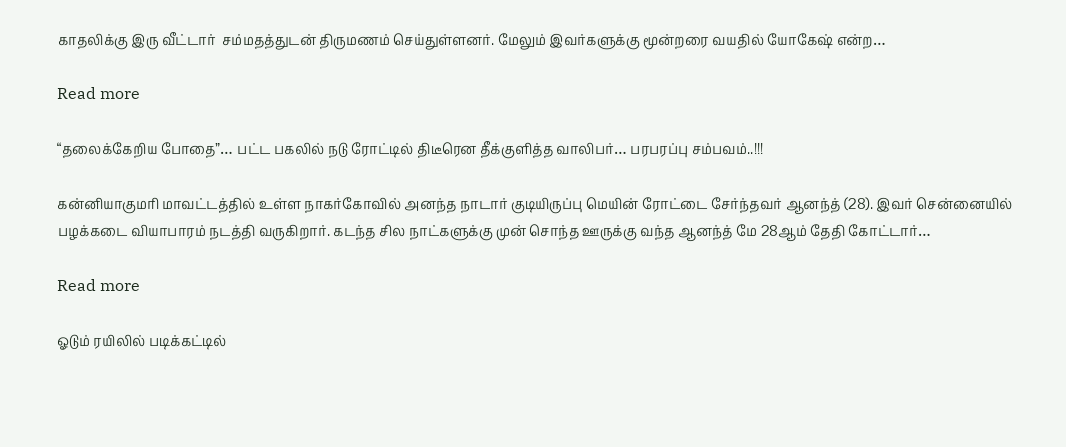காதலிக்கு இரு வீட்டார்  சம்மதத்துடன் திருமணம் செய்துள்ளனர். மேலும் இவர்களுக்கு மூன்றரை வயதில் யோகேஷ் என்ற…

Read more

“தலைக்கேறிய போதை”… பட்ட பகலில் நடு ரோட்டில் திடீரென தீக்குளித்த வாலிபர்… பரபரப்பு சம்பவம்..!!!

கன்னியாகுமரி மாவட்டத்தில் உள்ள நாகர்கோவில் அனந்த நாடார் குடியிருப்பு மெயின் ரோட்டை சேர்ந்தவர் ஆனந்த் (28). இவர் சென்னையில் பழக்கடை வியாபாரம் நடத்தி வருகிறார். கடந்த சில நாட்களுக்கு முன் சொந்த ஊருக்கு வந்த ஆனந்த் மே 28ஆம் தேதி கோட்டார்…

Read more

ஓடும் ரயிலில் படிக்கட்டில்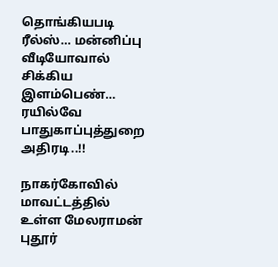தொங்கியபடி ரீல்ஸ்… மன்னிப்பு வீடியோவால் சிக்கிய இளம்பெண்… ரயில்வே பாதுகாப்புத்துறை அதிரடி..!!

நாகர்கோவில் மாவட்டத்தில் உள்ள மேலராமன் புதூர்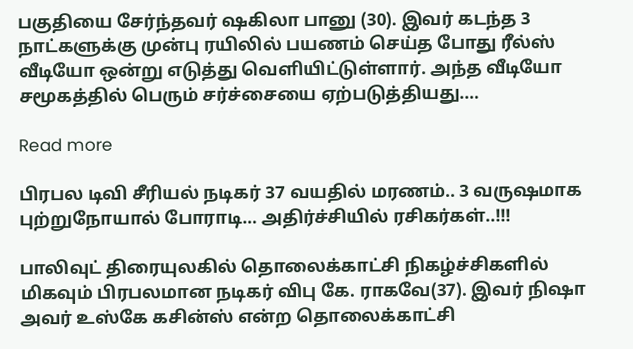பகுதியை சேர்ந்தவர் ஷகிலா பானு (30). இவர் கடந்த 3 நாட்களுக்கு முன்பு ரயிலில் பயணம் செய்த போது ரீல்ஸ் வீடியோ ஒன்று எடுத்து வெளியிட்டுள்ளார். அந்த வீடியோ சமூகத்தில் பெரும் சர்ச்சையை ஏற்படுத்தியது.…

Read more

பிரபல டிவி சீரியல் நடிகர் 37 வயதில் மரணம்.. 3 வருஷமாக புற்றுநோயால் போராடி… அதிர்ச்சியில் ரசிகர்கள்..!!!

பாலிவுட் திரையுலகில் தொலைக்காட்சி நிகழ்ச்சிகளில் மிகவும் பிரபலமான நடிகர் விபு கே. ராகவே(37). இவர் நிஷா அவர் உஸ்கே கசின்ஸ் என்ற தொலைக்காட்சி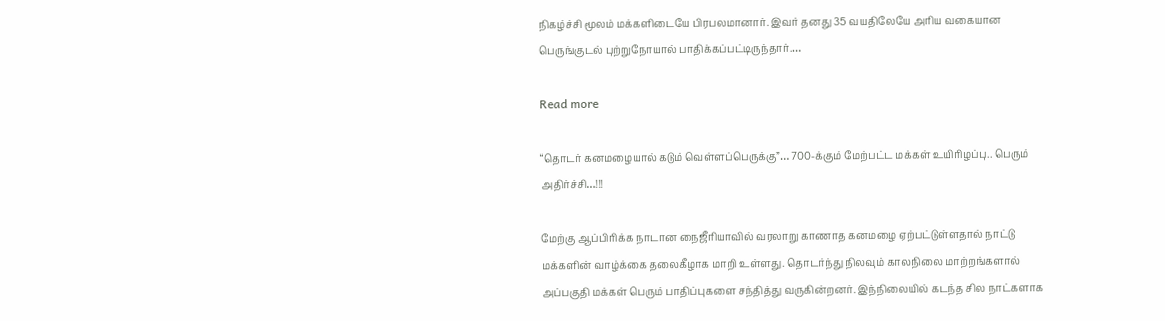நிகழ்ச்சி மூலம் மக்களிடையே பிரபலமானார். இவர் தனது 35 வயதிலேயே அரிய வகையான பெருங்குடல் புற்றுநோயால் பாதிக்கப்பட்டிருந்தார்.…

Read more

“தொடர் கனமழையால் கடும் வெள்ளப்பெருக்கு”… 700-க்கும் மேற்பட்ட மக்கள் உயிரிழப்பு.. பெரும் அதிர்ச்சி…!!!

மேற்கு ஆப்பிரிக்க நாடான நைஜீரியாவில் வரலாறு காணாத கனமழை ஏற்பட்டுள்ளதால் நாட்டு மக்களின் வாழ்க்கை தலைகீழாக மாறி உள்ளது. தொடர்ந்து நிலவும் காலநிலை மாற்றங்களால் அப்பகுதி மக்கள் பெரும் பாதிப்புகளை சந்தித்து வருகின்றனர். இந்நிலையில் கடந்த சில நாட்களாக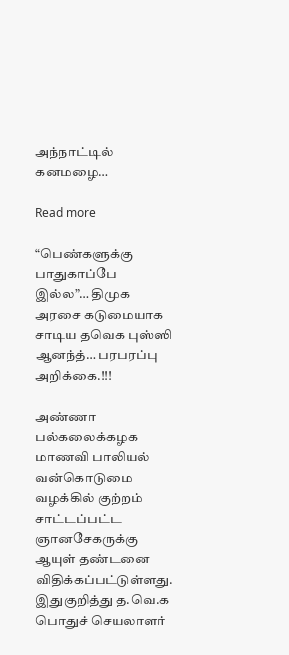அந்நாட்டில் கனமழை…

Read more

“பெண்களுக்கு பாதுகாப்பே இல்ல”… திமுக அரசை கடுமையாக சாடிய தவெக புஸ்ஸி ஆனந்த்… பரபரப்பு அறிக்கை.!!!

அண்ணா பல்கலைக்கழக மாணவி பாலியல் வன்கொடுமை வழக்கில் குற்றம் சாட்டப்பட்ட ஞானசேகருக்கு ஆயுள் தண்டனை விதிக்கப்பட்டுள்ளது. இதுகுறித்து த.வெ.க பொதுச் செயலாளர்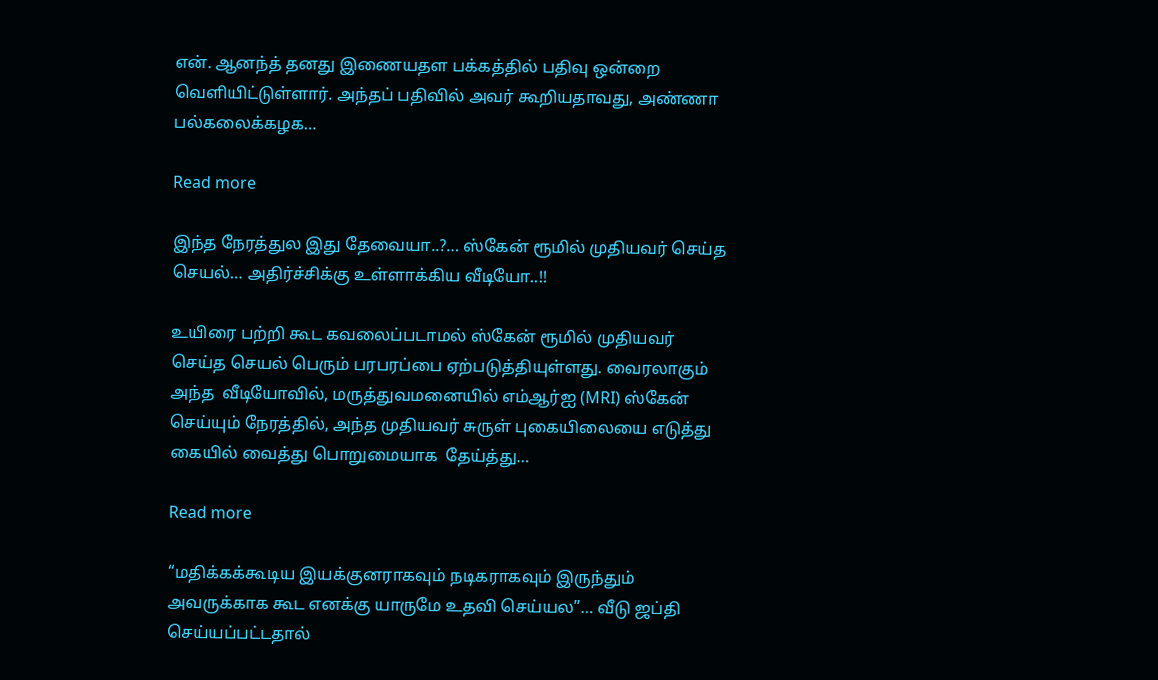என். ஆனந்த் தனது இணையதள பக்கத்தில் பதிவு ஒன்றை வெளியிட்டுள்ளார். அந்தப் பதிவில் அவர் கூறியதாவது, அண்ணா பல்கலைக்கழக…

Read more

இந்த நேரத்துல இது தேவையா..?… ஸ்கேன் ரூமில் முதியவர் செய்த செயல்… அதிர்ச்சிக்கு உள்ளாக்கிய வீடியோ..!!

உயிரை பற்றி கூட கவலைப்படாமல் ஸ்கேன் ரூமில் முதியவர் செய்த செயல் பெரும் பரபரப்பை ஏற்படுத்தியுள்ளது. வைரலாகும் அந்த  வீடியோவில், மருத்துவமனையில் எம்ஆர்ஐ (MRI) ஸ்கேன் செய்யும் நேரத்தில், அந்த முதியவர் சுருள் புகையிலையை எடுத்து  கையில் வைத்து பொறுமையாக  தேய்த்து…

Read more

“மதிக்கக்கூடிய இயக்குனராகவும் நடிகராகவும் இருந்தும் அவருக்காக கூட எனக்கு யாருமே உதவி செய்யல”… வீடு ஜப்தி செய்யப்பட்டதால்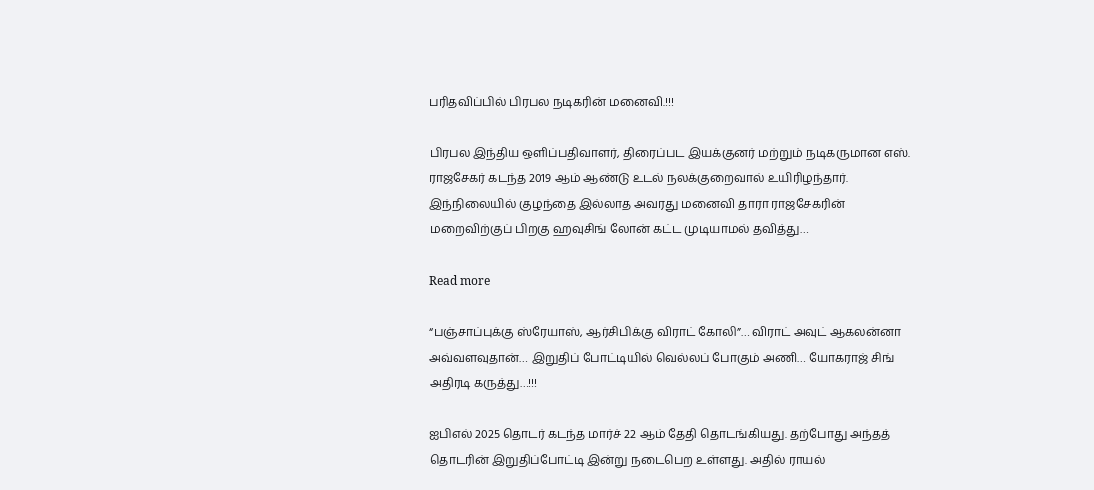பரிதவிப்பில் பிரபல நடிகரின் மனைவி.!!!

பிரபல இந்திய ஒளிப்பதிவாளர், திரைப்பட இயக்குனர் மற்றும் நடிகருமான எஸ். ராஜசேகர் கடந்த 2019 ஆம் ஆண்டு உடல் நலக்குறைவால் உயிரிழந்தார். இந்நிலையில் குழந்தை இல்லாத அவரது மனைவி தாரா ராஜசேகரின் மறைவிற்குப் பிறகு ஹவுசிங் லோன் கட்ட முடியாமல் தவித்து…

Read more

“பஞ்சாப்புக்கு ஸ்ரேயாஸ், ஆர்சிபிக்கு விராட் கோலி”… விராட் அவுட் ஆகலன்னா அவ்வளவுதான்… இறுதிப் போட்டியில் வெல்லப் போகும் அணி… யோகராஜ் சிங் அதிரடி கருத்து…!!!

ஐபிஎல் 2025 தொடர் கடந்த மார்ச் 22 ஆம் தேதி தொடங்கியது. தற்போது அந்தத் தொடரின் இறுதிப்போட்டி இன்று நடைபெற உள்ளது. அதில் ராயல்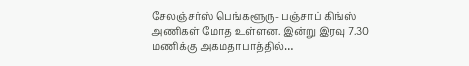சேலஞ்சர்ஸ் பெங்களூரு- பஞ்சாப் கிங்ஸ் அணிகள் மோத உள்ளன. இன்று இரவு 7.30 மணிக்கு அகமதாபாத்தில்…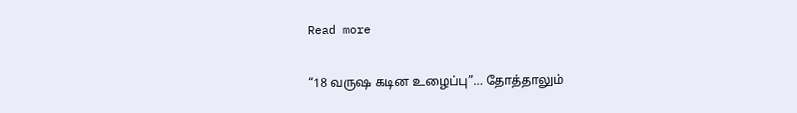Read more

“18 வருஷ கடின உழைப்பு”… தோத்தாலும்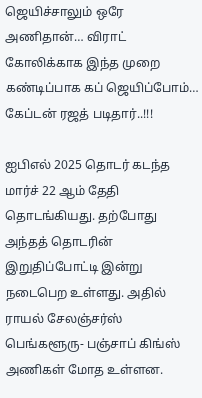ஜெயிச்சாலும் ஒரே அணிதான்… விராட் கோலிக்காக இந்த முறை கண்டிப்பாக கப் ஜெயிப்போம்… கேப்டன் ரஜத் படிதார்..!!!

ஐபிஎல் 2025 தொடர் கடந்த மார்ச் 22 ஆம் தேதி தொடங்கியது. தற்போது அந்தத் தொடரின் இறுதிப்போட்டி இன்று நடைபெற உள்ளது. அதில் ராயல் சேலஞ்சர்ஸ் பெங்களூரு- பஞ்சாப் கிங்ஸ் அணிகள் மோத உள்ளன.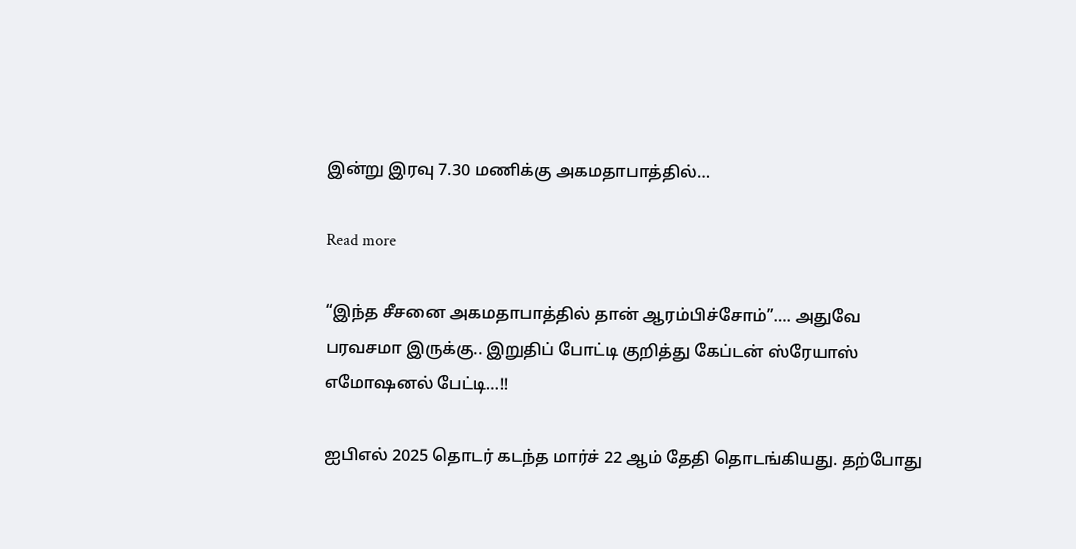இன்று இரவு 7.30 மணிக்கு அகமதாபாத்தில்…

Read more

“இந்த சீசனை அகமதாபாத்தில் தான் ஆரம்பிச்சோம்”…. அதுவே பரவசமா இருக்கு.. இறுதிப் போட்டி குறித்து கேப்டன் ஸ்ரேயாஸ் எமோஷனல் பேட்டி…!!

ஐபிஎல் 2025 தொடர் கடந்த மார்ச் 22 ஆம் தேதி தொடங்கியது. தற்போது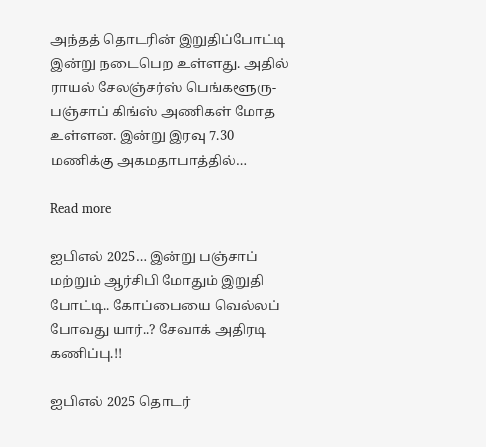அந்தத் தொடரின் இறுதிப்போட்டி இன்று நடைபெற உள்ளது. அதில் ராயல் சேலஞ்சர்ஸ் பெங்களூரு- பஞ்சாப் கிங்ஸ் அணிகள் மோத உள்ளன. இன்று இரவு 7.30 மணிக்கு அகமதாபாத்தில்…

Read more

ஐபிஎல் 2025… இன்று பஞ்சாப் மற்றும் ஆர்சிபி மோதும் இறுதி போட்டி.. கோப்பையை வெல்லப் போவது யார்..? சேவாக் அதிரடி கணிப்பு.!!

ஐபிஎல் 2025 தொடர்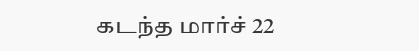கடந்த மார்ச் 22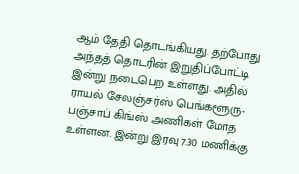ஆம் தேதி தொடங்கியது. தற்போது அந்தத் தொடரின் இறுதிப்போட்டி இன்று நடைபெற உள்ளது. அதில் ராயல் சேலஞ்சர்ஸ் பெங்களூரு- பஞ்சாப் கிங்ஸ் அணிகள் மோத உள்ளன. இன்று இரவு 7.30 மணிக்கு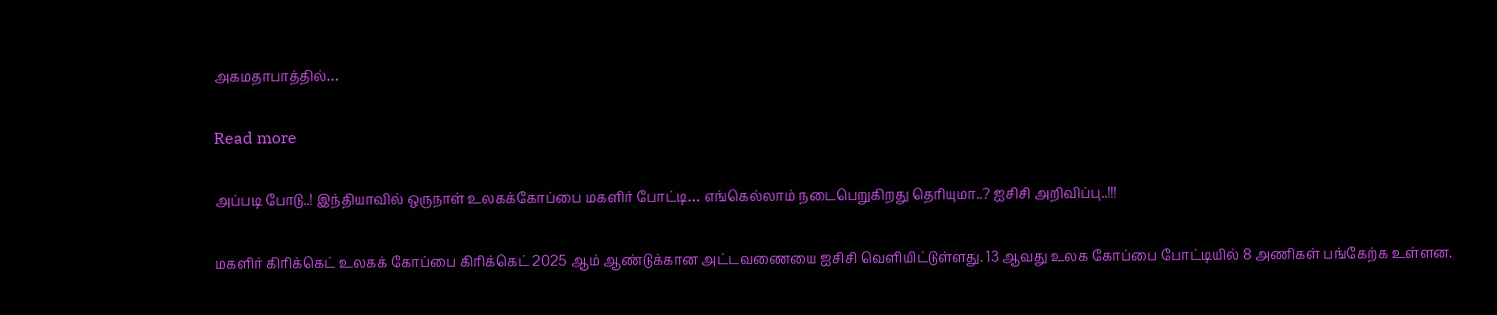அகமதாபாத்தில்…

Read more

அப்படி போடு..! இந்தியாவில் ஒருநாள் உலகக்கோப்பை மகளிர் போட்டி… எங்கெல்லாம் நடைபெறுகிறது தெரியுமா..? ஐசிசி அறிவிப்பு..!!!

மகளிர் கிரிக்கெட் உலகக் கோப்பை கிரிக்கெட் 2025 ஆம் ஆண்டுக்கான அட்டவணையை ஐசிசி வெளியிட்டுள்ளது. 13 ஆவது உலக கோப்பை போட்டியில் 8 அணிகள் பங்கேற்க உள்ளன.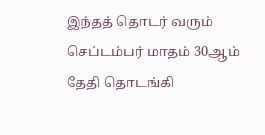இந்தத் தொடர் வரும் செப்டம்பர் மாதம் 30ஆம்  தேதி தொடங்கி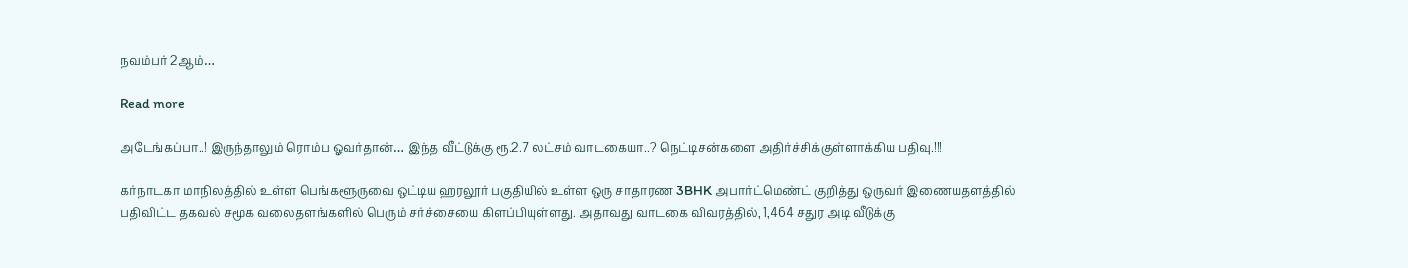நவம்பர் 2ஆம்…

Read more

அடேங்கப்பா..! இருந்தாலும் ரொம்ப ஓவர்தான்… இந்த வீட்டுக்கு ரூ.2.7 லட்சம் வாடகையா..? நெட்டிசன்களை அதிர்ச்சிக்குள்ளாக்கிய பதிவு.!!!

கர்நாடகா மாநிலத்தில் உள்ள பெங்களூருவை ஒட்டிய ஹரலூர் பகுதியில் உள்ள ஒரு சாதாரண 3BHK அபார்ட்மெண்ட் குறித்து ஒருவர் இணையதளத்தில் பதிவிட்ட தகவல் சமூக வலைதளங்களில் பெரும் சர்ச்சையை கிளப்பியுள்ளது. அதாவது வாடகை விவரத்தில், 1,464 சதுர அடி வீடுக்கு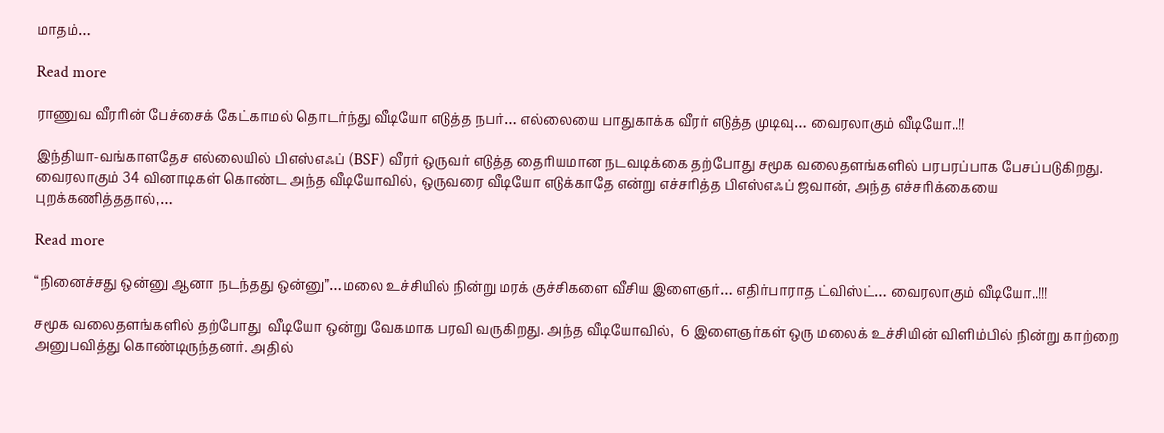மாதம்…

Read more

ராணுவ வீரரின் பேச்சைக் கேட்காமல் தொடர்ந்து வீடியோ எடுத்த நபர்… எல்லையை பாதுகாக்க வீரர் எடுத்த முடிவு… வைரலாகும் வீடியோ..!!

இந்தியா-வங்காளதேச எல்லையில் பிஎஸ்எஃப் (BSF) வீரர் ஒருவர் எடுத்த தைரியமான நடவடிக்கை தற்போது சமூக வலைதளங்களில் பரபரப்பாக பேசப்படுகிறது. வைரலாகும் 34 வினாடிகள் கொண்ட அந்த வீடியோவில், ஒருவரை வீடியோ எடுக்காதே என்று எச்சரித்த பிஎஸ்எஃப் ஜவான், அந்த எச்சரிக்கையை புறக்கணித்ததால்,…

Read more

“நினைச்சது ஒன்னு ஆனா நடந்தது ஒன்னு”…மலை உச்சியில் நின்று மரக் குச்சிகளை வீசிய இளைஞர்… எதிர்பாராத ட்விஸ்ட்… வைரலாகும் வீடியோ..!!!

சமூக வலைதளங்களில் தற்போது  வீடியோ ஒன்று வேகமாக பரவி வருகிறது. அந்த வீடியோவில்,  6 இளைஞர்கள் ஒரு மலைக் உச்சியின் விளிம்பில் நின்று காற்றை அனுபவித்து கொண்டிருந்தனர். அதில்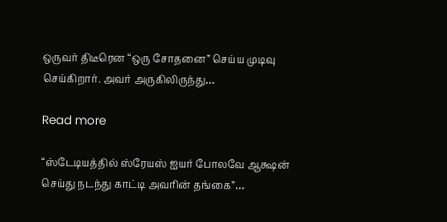ஒருவர் திடீரென “ஒரு சோதனை” செய்ய முடிவு செய்கிறார். அவர் அருகிலிருந்து…

Read more

“ஸ்டேடியத்தில் ஸ்ரேயஸ் ஐயர் போலவே ஆக்ஷன் செய்து நடந்து காட்டி அவரின் தங்கை”…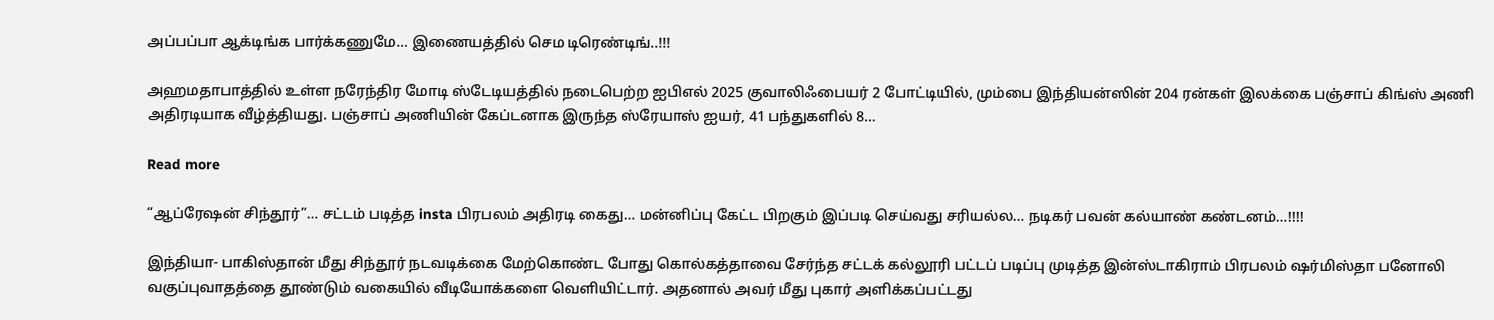அப்பப்பா ஆக்டிங்க பார்க்கணுமே… இணையத்தில் செம டிரெண்டிங்..!!!

அஹமதாபாத்தில் உள்ள நரேந்திர மோடி ஸ்டேடியத்தில் நடைபெற்ற ஐபிஎல் 2025 குவாலிஃபையர் 2 போட்டியில், மும்பை இந்தியன்ஸின் 204 ரன்கள் இலக்கை பஞ்சாப் கிங்ஸ் அணி அதிரடியாக வீழ்த்தியது. பஞ்சாப் அணியின் கேப்டனாக இருந்த ஸ்ரேயாஸ் ஐயர், 41 பந்துகளில் 8…

Read more

“ஆப்ரேஷன் சிந்தூர்”… சட்டம் படித்த insta பிரபலம் அதிரடி கைது… மன்னிப்பு கேட்ட பிறகும் இப்படி செய்வது சரியல்ல… நடிகர் பவன் கல்யாண் கண்டனம்…!!!!

இந்தியா- பாகிஸ்தான் மீது சிந்தூர் நடவடிக்கை மேற்கொண்ட போது கொல்கத்தாவை சேர்ந்த சட்டக் கல்லூரி பட்டப் படிப்பு முடித்த இன்ஸ்டாகிராம் பிரபலம் ஷர்மிஸ்தா பனோலி வகுப்புவாதத்தை தூண்டும் வகையில் வீடியோக்களை வெளியிட்டார். அதனால் அவர் மீது புகார் அளிக்கப்பட்டது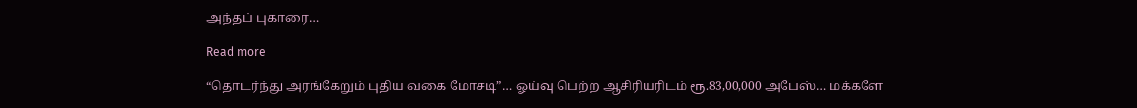அந்தப் புகாரை…

Read more

“தொடர்ந்து அரங்கேறும் புதிய வகை மோசடி”… ஓய்வு பெற்ற ஆசிரியரிடம் ரூ.83,00,000 அபேஸ்… மக்களே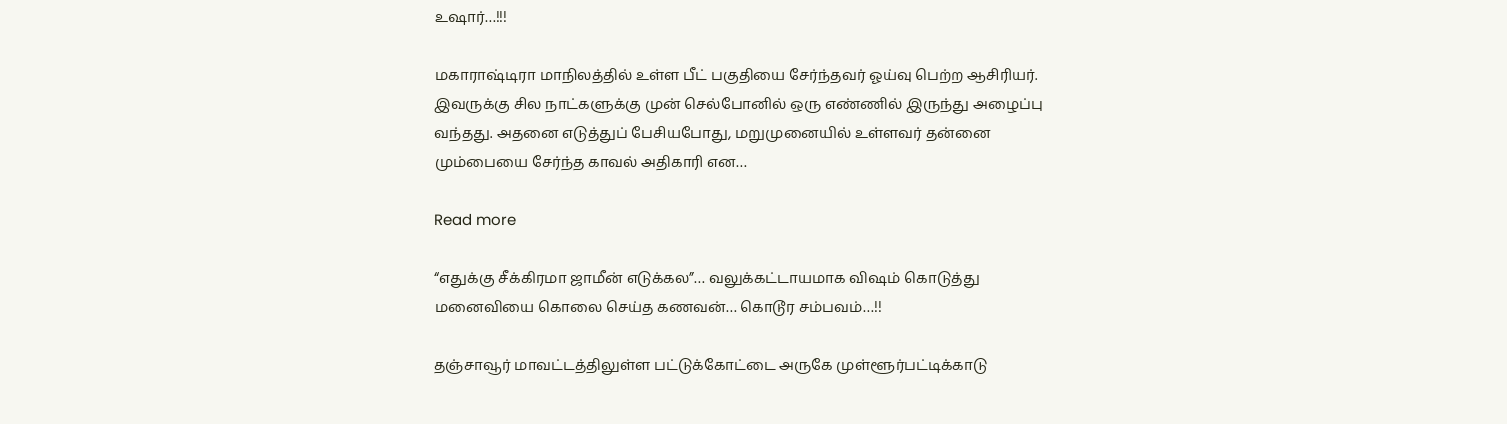உஷார்…!!!

மகாராஷ்டிரா மாநிலத்தில் உள்ள பீட் பகுதியை சேர்ந்தவர் ஓய்வு பெற்ற ஆசிரியர். இவருக்கு சில நாட்களுக்கு முன் செல்போனில் ஒரு எண்ணில் இருந்து அழைப்பு வந்தது. அதனை எடுத்துப் பேசியபோது, மறுமுனையில் உள்ளவர் தன்னை மும்பையை சேர்ந்த காவல் அதிகாரி என…

Read more

“எதுக்கு சீக்கிரமா ஜாமீன் எடுக்கல”… வலுக்கட்டாயமாக விஷம் கொடுத்து மனைவியை கொலை செய்த கணவன்… கொடூர சம்பவம்…!!

தஞ்சாவூர் மாவட்டத்திலுள்ள பட்டுக்கோட்டை அருகே முள்ளூர்பட்டிக்காடு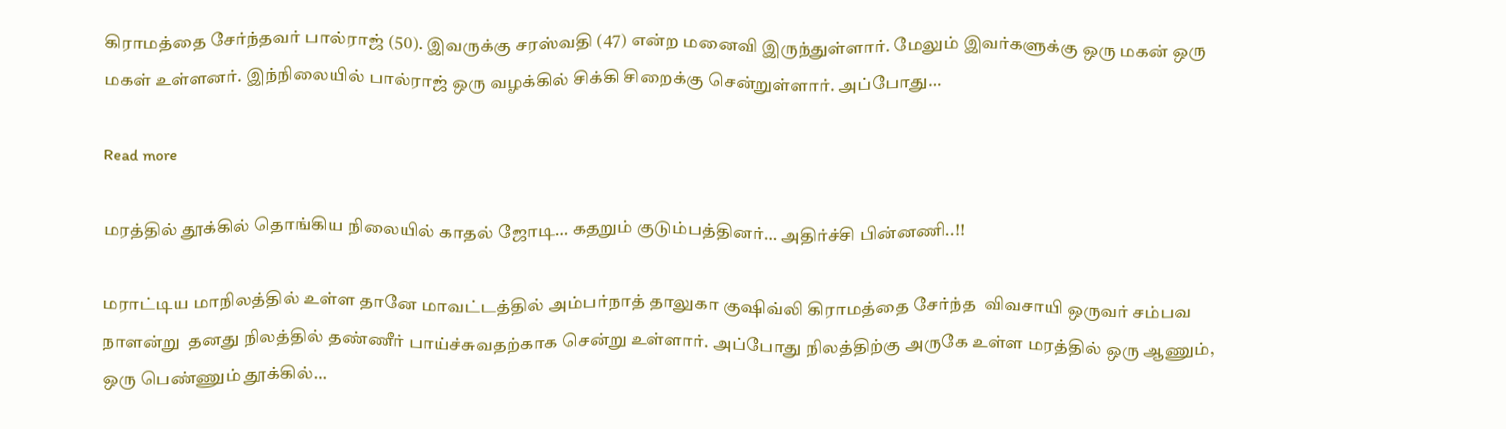கிராமத்தை சேர்ந்தவர் பால்ராஜ் (50). இவருக்கு சரஸ்வதி (47) என்ற மனைவி இருந்துள்ளார். மேலும் இவர்களுக்கு ஒரு மகன் ஒரு மகள் உள்ளனர். இந்நிலையில் பால்ராஜ் ஒரு வழக்கில் சிக்கி சிறைக்கு சென்றுள்ளார். அப்போது…

Read more

மரத்தில் தூக்கில் தொங்கிய நிலையில் காதல் ஜோடி… கதறும் குடும்பத்தினர்… அதிர்ச்சி பின்னணி..!!

மராட்டிய மாநிலத்தில் உள்ள தானே மாவட்டத்தில் அம்பர்நாத் தாலுகா குஷிவ்லி கிராமத்தை சேர்ந்த  விவசாயி ஒருவர் சம்பவ நாளன்று  தனது நிலத்தில் தண்ணீர் பாய்ச்சுவதற்காக சென்று உள்ளார். அப்போது நிலத்திற்கு அருகே உள்ள மரத்தில் ஒரு ஆணும், ஒரு பெண்ணும் தூக்கில்…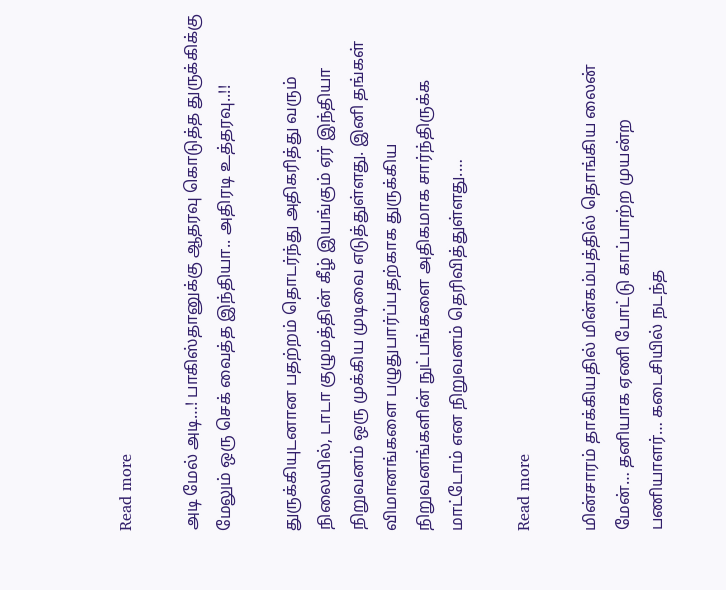Read more

அடி மேல் அடி…! பாகிஸ்தானுக்கு ஆதரவு கொடுத்த துருக்கிக்கு மேலும் ஒரு செக் வைத்த இந்தியா.. அதிரடி உத்தரவு..!!

துருக்கியுடனான பதற்றம் தொடர்ந்து அதிகரித்து வரும் நிலையில், டாடா குழுமத்தின் கீழ் இயங்கும் ஏர் இந்தியா நிறுவனம் ஒரு முக்கிய முடிவை எடுத்துள்ளது. இனி தங்கள் விமானங்களை பழுதுபார்ப்பதற்காக துருக்கிய நிறுவனங்களின் நுட்பங்களை அதிகமாக சார்ந்திருக்க மாட்டோம் என நிறுவனம் தெரிவித்துள்ளது.…

Read more

மின்சாரம் தாக்கியதில் மின்கம்பத்தில் தொங்கிய லைன் மேன்… தனியாக ஏணி போட்டு காப்பாற்ற முயன்ற பணியாளர்… கடைசியில் நடந்த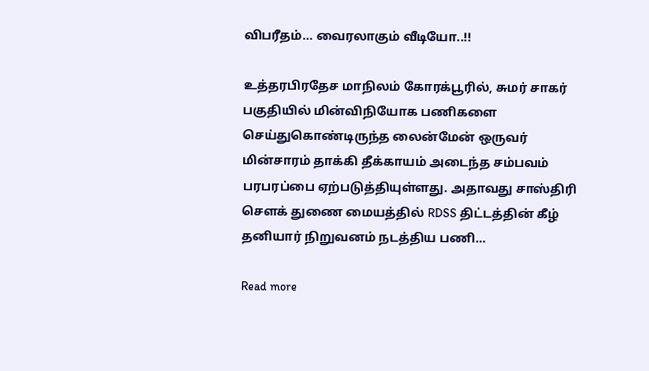விபரீதம்… வைரலாகும் வீடியோ..!!

உத்தரபிரதேச மாநிலம் கோரக்பூரில், சுமர் சாகர் பகுதியில் மின்விநியோக பணிகளை செய்துகொண்டிருந்த லைன்மேன் ஒருவர் மின்சாரம் தாக்கி தீக்காயம் அடைந்த சம்பவம் பரபரப்பை ஏற்படுத்தியுள்ளது. அதாவது சாஸ்திரி சௌக் துணை மையத்தில் RDSS திட்டத்தின் கீழ் தனியார் நிறுவனம் நடத்திய பணி…

Read more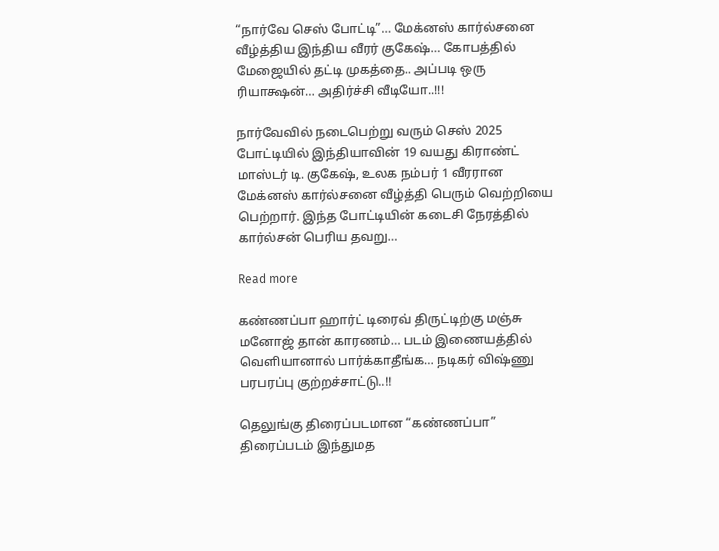“நார்வே செஸ் போட்டி”… மேக்னஸ் கார்ல்சனை வீழ்த்திய இந்திய வீரர் குகேஷ்… கோபத்தில் மேஜையில் தட்டி முகத்தை.. அப்படி ஒரு ரியாக்ஷன்… அதிர்ச்சி வீடியோ..!!!

நார்வேவில் நடைபெற்று வரும் செஸ் 2025 போட்டியில் இந்தியாவின் 19 வயது கிராண்ட் மாஸ்டர் டி. குகேஷ், உலக நம்பர் 1 வீரரான மேக்னஸ் கார்ல்சனை வீழ்த்தி பெரும் வெற்றியை பெற்றார். இந்த போட்டியின் கடைசி நேரத்தில் கார்ல்சன் பெரிய தவறு…

Read more

கண்ணப்பா ஹார்ட் டிரைவ் திருட்டிற்கு மஞ்சு மனோஜ் தான் காரணம்… படம் இணையத்தில் வெளியானால் பார்க்காதீங்க… நடிகர் விஷ்ணு பரபரப்பு குற்றச்சாட்டு..!!

தெலுங்கு திரைப்படமான “கண்ணப்பா” திரைப்படம் இந்துமத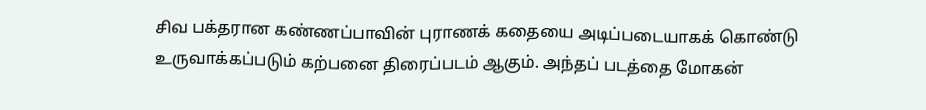சிவ பக்தரான கண்ணப்பாவின் புராணக் கதையை அடிப்படையாகக் கொண்டு உருவாக்கப்படும் கற்பனை திரைப்படம் ஆகும். அந்தப் படத்தை மோகன்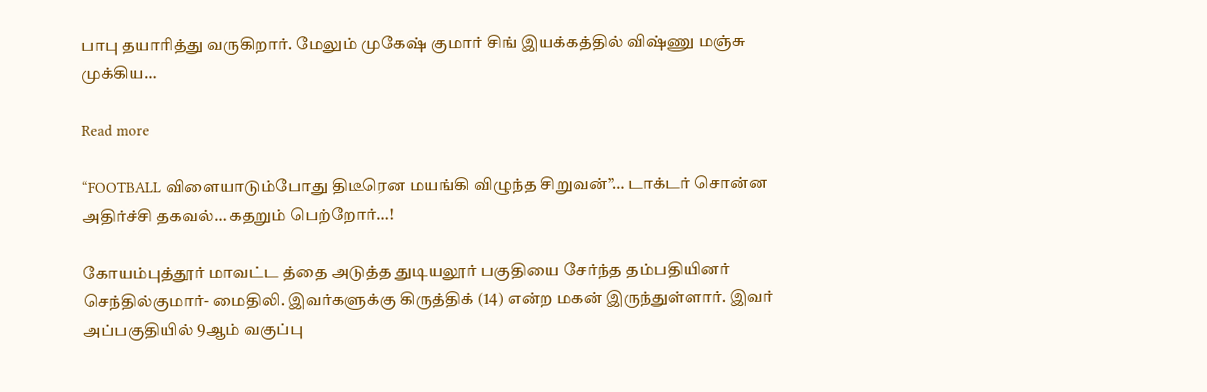பாபு தயாரித்து வருகிறார். மேலும் முகேஷ் குமார் சிங் இயக்கத்தில் விஷ்ணு மஞ்சு முக்கிய…

Read more

“FOOTBALL விளையாடும்போது திடீரென மயங்கி விழுந்த சிறுவன்”… டாக்டர் சொன்ன அதிர்ச்சி தகவல்… கதறும் பெற்றோர்…!

கோயம்புத்தூர் மாவட்ட த்தை அடுத்த துடியலூர் பகுதியை சேர்ந்த தம்பதியினர் செந்தில்குமார்- மைதிலி. இவர்களுக்கு கிருத்திக் (14) என்ற மகன் இருந்துள்ளார். இவர் அப்பகுதியில் 9ஆம் வகுப்பு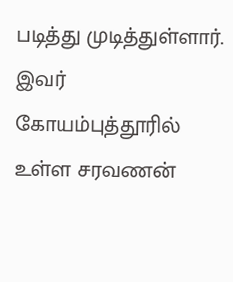படித்து முடித்துள்ளார். இவர் கோயம்புத்தூரில் உள்ள சரவணன்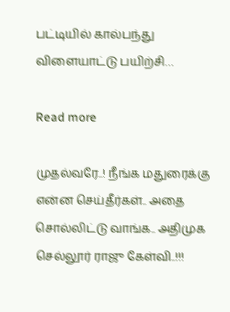பட்டியில் கால்பந்து விளையாட்டு பயிற்சி…

Read more

முதல்வரே..! நீங்க மதுரைக்கு என்ன செய்தீர்கள்.. அதை சொல்லிட்டு வாங்க.. அதிமுக செல்லூர் ராஜு கேள்வி..!!!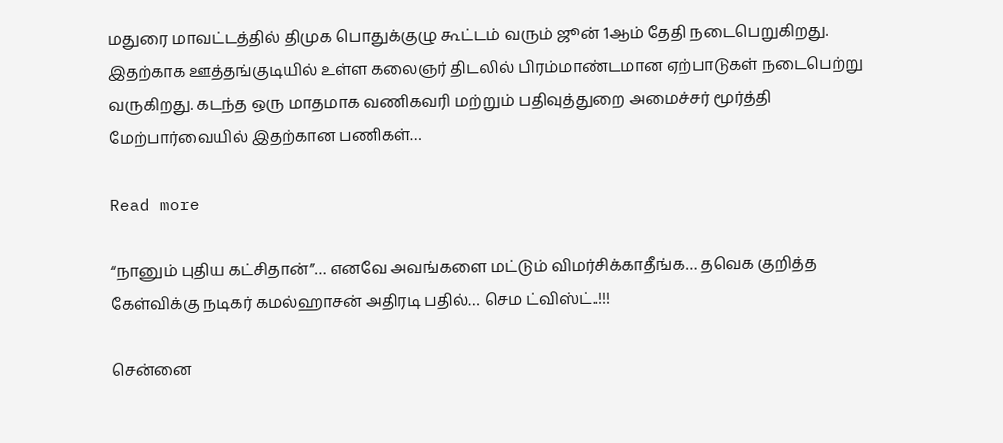மதுரை மாவட்டத்தில் திமுக பொதுக்குழு கூட்டம் வரும் ஜூன் 1ஆம் தேதி நடைபெறுகிறது. இதற்காக ஊத்தங்குடியில் உள்ள கலைஞர் திடலில் பிரம்மாண்டமான ஏற்பாடுகள் நடைபெற்று வருகிறது. கடந்த ஒரு மாதமாக வணிகவரி மற்றும் பதிவுத்துறை அமைச்சர் மூர்த்தி மேற்பார்வையில் இதற்கான பணிகள்…

Read more

“நானும் புதிய கட்சிதான்”… எனவே அவங்களை மட்டும் விமர்சிக்காதீங்க… தவெக குறித்த கேள்விக்கு நடிகர் கமல்ஹாசன் அதிரடி பதில்… செம ட்விஸ்ட்..!!!

சென்னை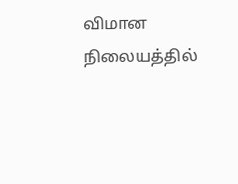விமான நிலையத்தில்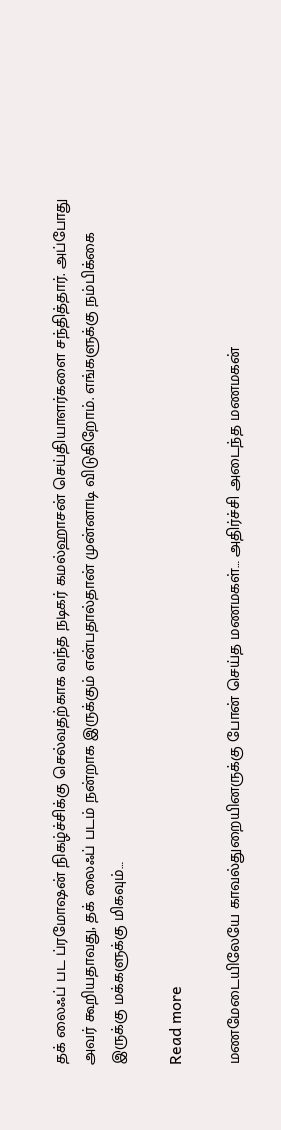தக் லைஃப் பட ப்ரமோஷன் நிகழ்ச்சிக்கு செல்வதற்காக வந்த நடிகர் கமல்ஹாசன் செய்தியாளர்களை சந்தித்தார். அப்போது அவர் கூறியதாவது, தக் லைஃப் படம் நன்றாக இருக்கும் என்பதால்தான் முன்னாடி விடுகிறோம். எங்களுக்கு நம்பிக்கை இருக்கு மக்களுக்கு மிகவும்…

Read more

மணமேடையிலேயே காவல்துறையினருக்கு போன் செய்த மணமகள்… அதிர்ச்சி அடைந்த மணமகன்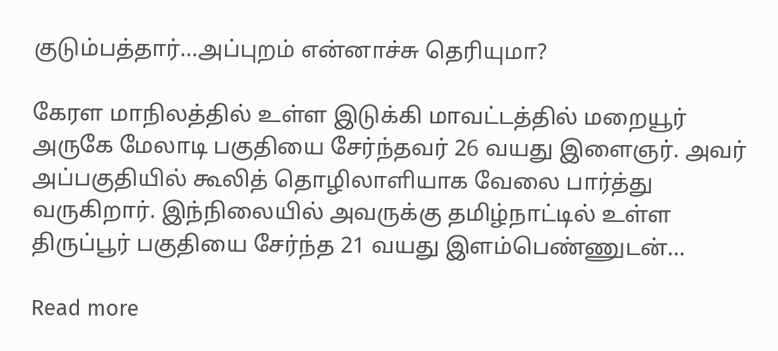குடும்பத்தார்…அப்புறம் என்னாச்சு தெரியுமா?

கேரள மாநிலத்தில் உள்ள இடுக்கி மாவட்டத்தில் மறையூர் அருகே மேலாடி பகுதியை சேர்ந்தவர் 26 வயது இளைஞர். அவர் அப்பகுதியில் கூலித் தொழிலாளியாக வேலை பார்த்து வருகிறார். இந்நிலையில் அவருக்கு தமிழ்நாட்டில் உள்ள திருப்பூர் பகுதியை சேர்ந்த 21 வயது இளம்பெண்ணுடன்…

Read more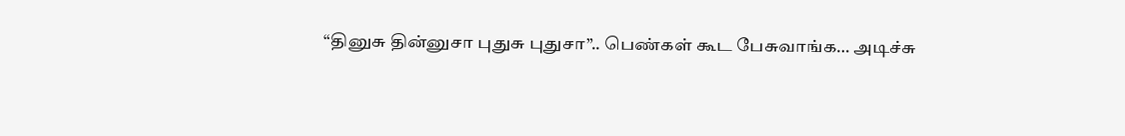“தினுசு தின்னுசா புதுசு புதுசா”.. பெண்கள் கூட பேசுவாங்க… அடிச்சு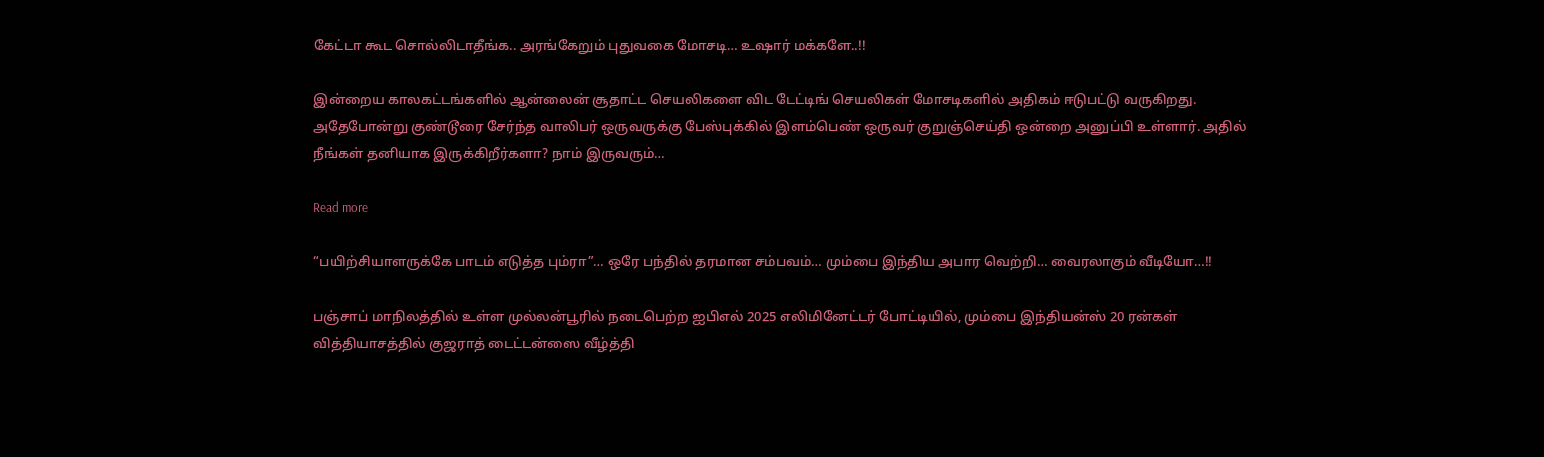கேட்டா கூட சொல்லிடாதீங்க.. அரங்கேறும் புதுவகை மோசடி… உஷார் மக்களே..!!

இன்றைய காலகட்டங்களில் ஆன்லைன் சூதாட்ட செயலிகளை விட டேட்டிங் செயலிகள் மோசடிகளில் அதிகம் ஈடுபட்டு வருகிறது. அதேபோன்று குண்டூரை சேர்ந்த வாலிபர் ஒருவருக்கு பேஸ்புக்கில் இளம்பெண் ஒருவர் குறுஞ்செய்தி ஒன்றை அனுப்பி உள்ளார். அதில் நீங்கள் தனியாக இருக்கிறீர்களா? நாம் இருவரும்…

Read more

“பயிற்சியாளருக்கே பாடம் எடுத்த பும்ரா”… ஒரே பந்தில் தரமான சம்பவம்… மும்பை இந்திய அபார வெற்றி… வைரலாகும் வீடியோ…!!

பஞ்சாப் மாநிலத்தில் உள்ள முல்லன்பூரில் நடைபெற்ற ஐபிஎல் 2025 எலிமினேட்டர் போட்டியில், மும்பை இந்தியன்ஸ் 20 ரன்கள் வித்தியாசத்தில் குஜராத் டைட்டன்ஸை வீழ்த்தி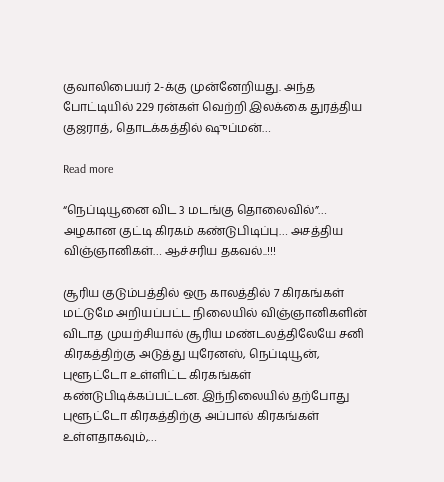குவாலிபையர் 2-க்கு முன்னேறியது. அந்த போட்டியில் 229 ரன்கள் வெற்றி இலக்கை துரத்திய குஜராத், தொடக்கத்தில் ஷுப்மன்…

Read more

“நெப்டியூனை விட 3 மடங்கு தொலைவில்”… அழகான குட்டி கிரகம் கண்டுபிடிப்பு… அசத்திய விஞ்ஞானிகள்… ஆச்சரிய தகவல்..!!!

சூரிய குடும்பத்தில் ஒரு காலத்தில் 7 கிரகங்கள் மட்டுமே அறியப்பட்ட நிலையில் விஞ்ஞானிகளின் விடாத முயற்சியால் சூரிய மண்டலத்திலேயே சனி கிரகத்திற்கு அடுத்து யுரேனஸ், நெப்டியூன், புளூட்டோ உள்ளிட்ட கிரகங்கள் கண்டுபிடிக்கப்பட்டன. இந்நிலையில் தற்போது புளூட்டோ கிரகத்திற்கு அப்பால் கிரகங்கள் உள்ளதாகவும்,…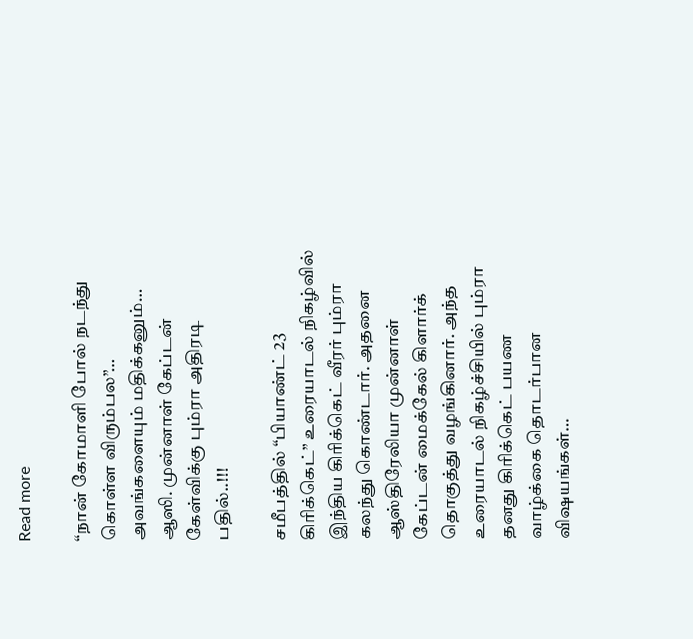Read more

“நான் கோமாளி போல் நடந்து கொள்ள விரும்பல”… அவங்களையும் மதிக்கனும்… ஆஸி. முன்னாள் கேப்டன் கேள்விக்கு பும்ரா அதிரடி பதில்..!!!

சமீபத்தில் “பியாண்ட் 23 கிரிக்கெட்” உரையாடல் நிகழ்வில் இந்திய கிரிக்கெட் வீரர் பும்ரா கலந்து கொண்டார். அதனை ஆஸ்திரேலியா முன்னாள் கேப்டன் மைக்கேல் கிளார்க் தொகுத்து வழங்கினார். அந்த உரையாடல் நிகழ்ச்சியில் பும்ரா தனது கிரிக்கெட் பயண வாழ்க்கை தொடர்பான விஷயங்கள்…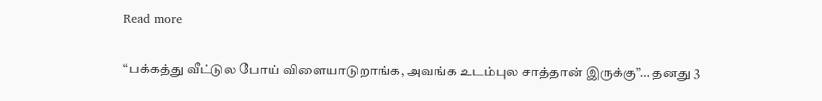Read more

“பக்கத்து வீட்டுல போய் விளையாடுறாங்க, அவங்க உடம்புல சாத்தான் இருக்கு”… தனது 3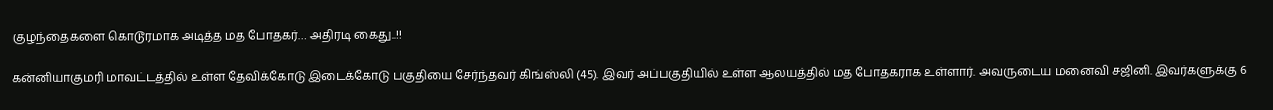குழந்தைகளை கொடூரமாக அடித்த மத போதகர்… அதிரடி கைது..!!

கன்னியாகுமரி மாவட்டத்தில் உள்ள தேவிக்கோடு இடைக்கோடு பகுதியை சேர்ந்தவர் கிங்ஸ்லி (45). இவர் அப்பகுதியில் உள்ள ஆலயத்தில் மத போதகராக உள்ளார். அவருடைய மனைவி சஜினி. இவர்களுக்கு 6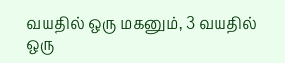வயதில் ஒரு மகனும், 3 வயதில் ஒரு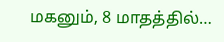மகனும், 8 மாதத்தில்…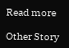Read more

Other Story